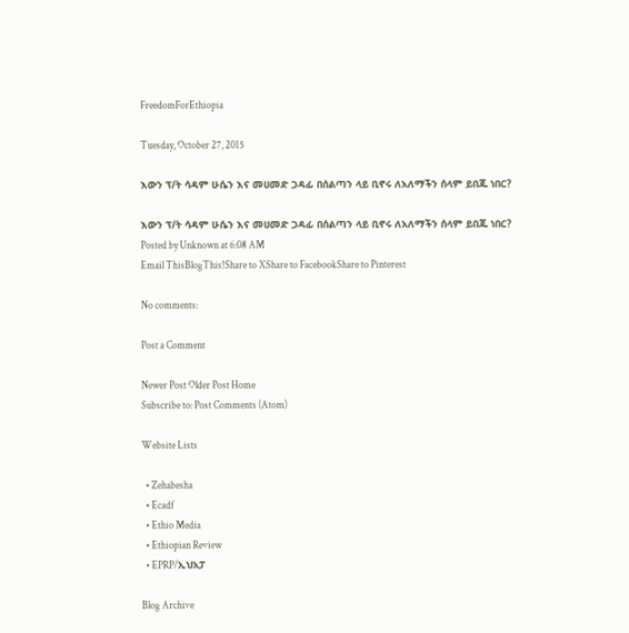FreedomForEthiopia

Tuesday, October 27, 2015

እውን ፕ/ት ሳዳም ሁሴን እና መሀመድ ጋዳፊ በሰልጣን ላይ ቢኖሩ ለአለማችን ሰላም ይበጁ ነበር?

እውን ፕ/ት ሳዳም ሁሴን እና መሀመድ ጋዳፊ በሰልጣን ላይ ቢኖሩ ለአለማችን ሰላም ይበጁ ነበር?
Posted by Unknown at 6:08 AM
Email ThisBlogThis!Share to XShare to FacebookShare to Pinterest

No comments:

Post a Comment

Newer Post Older Post Home
Subscribe to: Post Comments (Atom)

Website Lists

  • Zehabesha
  • Ecadf
  • Ethio Media
  • Ethiopian Review
  • EPRP/ኢህአፓ

Blog Archive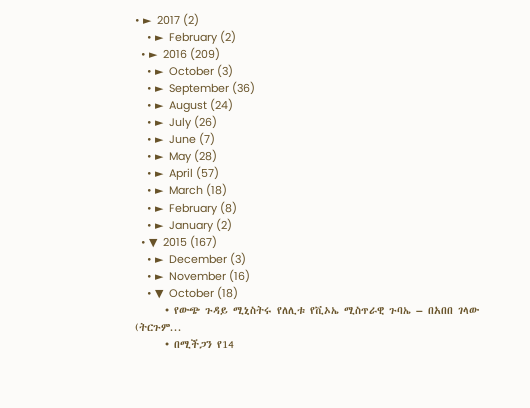• ►  2017 (2)
    • ►  February (2)
  • ►  2016 (209)
    • ►  October (3)
    • ►  September (36)
    • ►  August (24)
    • ►  July (26)
    • ►  June (7)
    • ►  May (28)
    • ►  April (57)
    • ►  March (18)
    • ►  February (8)
    • ►  January (2)
  • ▼  2015 (167)
    • ►  December (3)
    • ►  November (16)
    • ▼  October (18)
      • የውጭ ጉዳይ ሚኒስትሩ የለሊቱ የቪኦኤ ሚስጥራዊ ጉባኤ – በአበበ ገላው (ትርጉም...
      • በሚችጋን የ14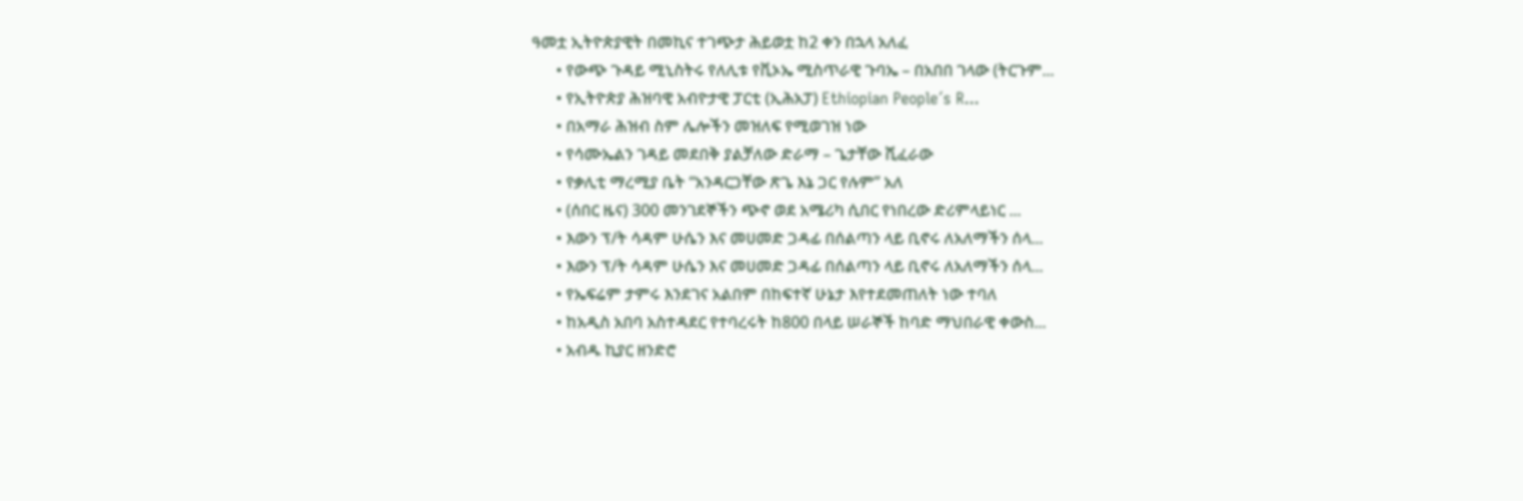ዓመቷ ኢትዮጵያዊት በመኪና ተገጭታ ሕይወቷ ከ2 ቀን በኋላ አለፈ
      • የውጭ ጉዳይ ሚኒስትሩ የለሊቱ የቪኦኤ ሚስጥራዊ ጉባኤ – በአበበ ገላው (ትርጉም...
      • የኢትዮጵያ ሕዝባዊ አብዮታዊ ፓርቲ (ኢሕአፓ) Ethiopian People´s R...
      • በአማራ ሕዝብ ስም ሌሎችን መዝለፍ የሚወገዝ ነው
      • የሳሙኤልን ገዳይ መደበቅ ያልቻለው ድራማ – ጌታቸው ሺፈራው
      • የቃሊቲ ማረሚያ ቤት “አንዳርጋቸው ጽጌ እኔ ጋር የሉም” አለ
      • (ሰበር ዜና) 300 መንገደኞችን ጭኖ ወደ አሜሪካ ሲበር የነበረው ድሪምላይነር ...
      • እውን ፕ/ት ሳዳም ሁሴን እና መሀመድ ጋዳፊ በሰልጣን ላይ ቢኖሩ ለአለማችን ሰላ...
      • እውን ፕ/ት ሳዳም ሁሴን እና መሀመድ ጋዳፊ በሰልጣን ላይ ቢኖሩ ለአለማችን ሰላ...
      • የኤፍሬም ታምሩ እንደገና አልበም በከፍተኛ ሁኔታ እየተደመጠለት ነው ተባለ
      • ከአዲስ አበባ አስተዳደር የተባረሩት ከ800 በላይ ሠራኞች ከባድ ማህበራዊ ቀውስ...
      • አብዱ ኪያር ዘንድሮ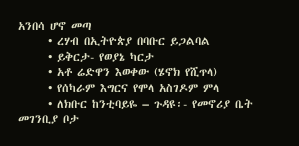አንበሳ ሆኖ መጣ
      • ረሃብ በኢትዮጵያ በባቡር ይጋልባል
      • ይቅርታ- የወያኔ ካርታ
      • አቶ ሬድዋን እወቀው (ሄኖክ የሺጥላ)
      • የሰካራም እግርና የሞላ አስገዶም ምላ
      • ለክቡር ከንቲባይዬ – ጉዳዩ፡- የመኖሪያ ቤት መገንቢያ ቦታ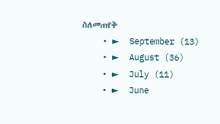ስለመጠየቅ
    • ►  September (13)
    • ►  August (36)
    • ►  July (11)
    • ►  June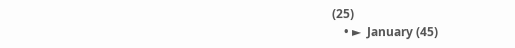(25)
    • ►  January (45)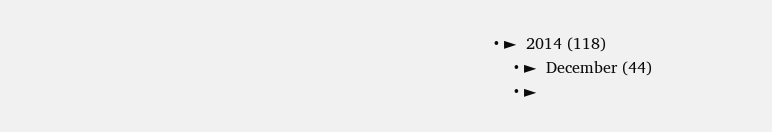• ►  2014 (118)
    • ►  December (44)
    • ►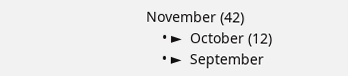November (42)
    • ►  October (12)
    • ►  September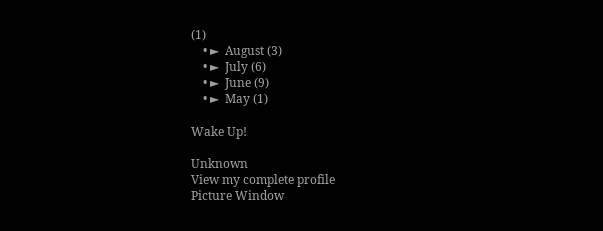(1)
    • ►  August (3)
    • ►  July (6)
    • ►  June (9)
    • ►  May (1)

Wake Up!

Unknown
View my complete profile
Picture Window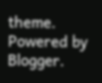theme. Powered by Blogger.